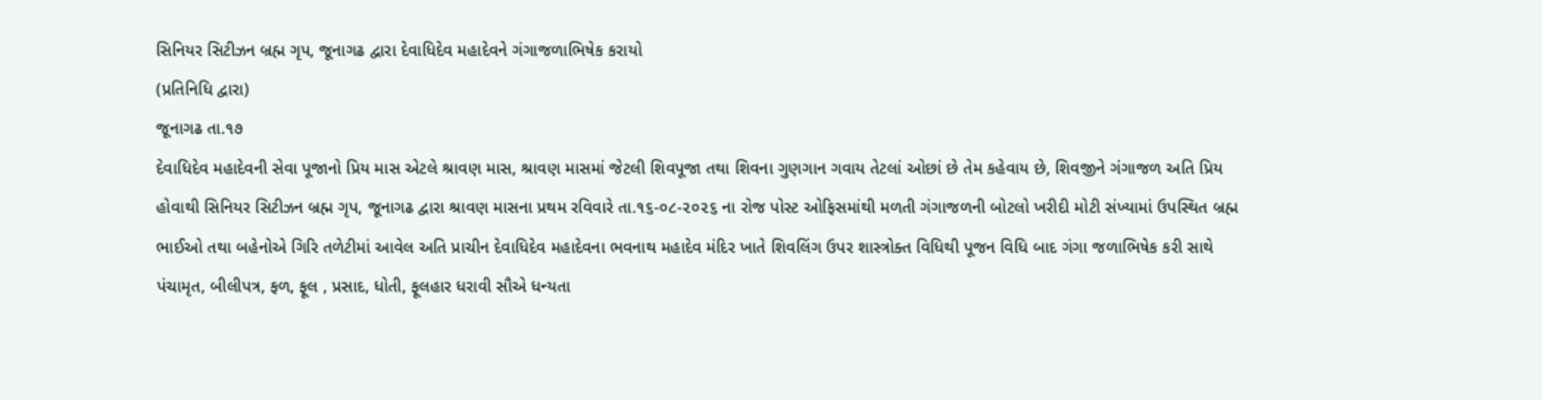સિનિયર સિટીઝન બ્રહ્મ ગૃપ, જૂનાગઢ દ્વારા દેવાધિદેવ મહાદેવને ગંગાજળાભિષેક કરાયો
(પ્રતિનિધિ દ્વારા)
જૂનાગઢ તા.૧૭
દેવાધિદેવ મહાદેવની સેવા પૂજાનો પ્રિય માસ એટલે શ્રાવણ માસ, શ્રાવણ માસમાં જેટલી શિવપૂજા તથા શિવના ગુણગાન ગવાય તેટલાં ઓછાં છે તેમ કહેવાય છે, શિવજીને ગંગાજળ અતિ પ્રિય હોવાથી સિનિયર સિટીઝન બ્રહ્મ ગૃપ, જૂનાગઢ દ્વારા શ્રાવણ માસના પ્રથમ રવિવારે તા.૧૬-૦૮-૨૦૨૬ ના રોજ પોસ્ટ ઓફિસમાંથી મળતી ગંગાજળની બોટલો ખરીદી મોટી સંખ્યામાં ઉપસ્થિત બ્રહ્મ ભાઈઓ તથા બહેનોએ ગિરિ તળેટીમાં આવેલ અતિ પ્રાચીન દેવાધિદેવ મહાદેવના ભવનાથ મહાદેવ મંદિર ખાતે શિવલિંગ ઉપર શાસ્ત્રોક્ત વિધિથી પૂજન વિધિ બાદ ગંગા જળાભિષેક કરી સાથે પંચામૃત, બીલીપત્ર, ફળ, ફૂલ , પ્રસાદ, ધોતી, ફૂલહાર ધરાવી સૌએ ધન્યતા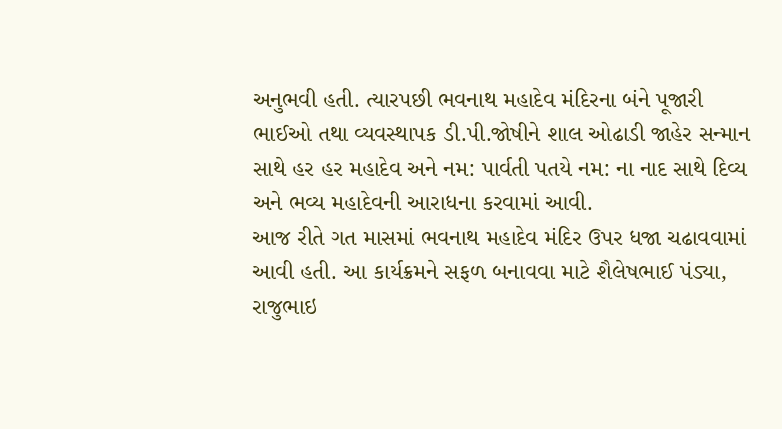અનુભવી હતી. ત્યારપછી ભવનાથ મહાદેવ મંદિરના બંને પૂજારી ભાઈઓ તથા વ્યવસ્થાપક ડી.પી.જોષીને શાલ ઓઢાડી જાહેર સન્માન સાથે હર હર મહાદેવ અને નમ: પાર્વતી પતયે નમ: ના નાદ સાથે દિવ્ય અને ભવ્ય મહાદેવની આરાધના કરવામાં આવી.
આજ રીતે ગત માસમાં ભવનાથ મહાદેવ મંદિર ઉપર ધજા ચઢાવવામાં આવી હતી. આ કાર્યક્રમને સફળ બનાવવા માટે શૈલેષભાઈ પંડ્યા, રાજુભાઇ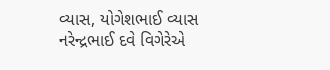વ્યાસ, યોગેશભાઈ વ્યાસ નરેન્દ્રભાઈ દવે વિગેરેએ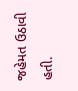જહેમત ઉઠાવી હતી.